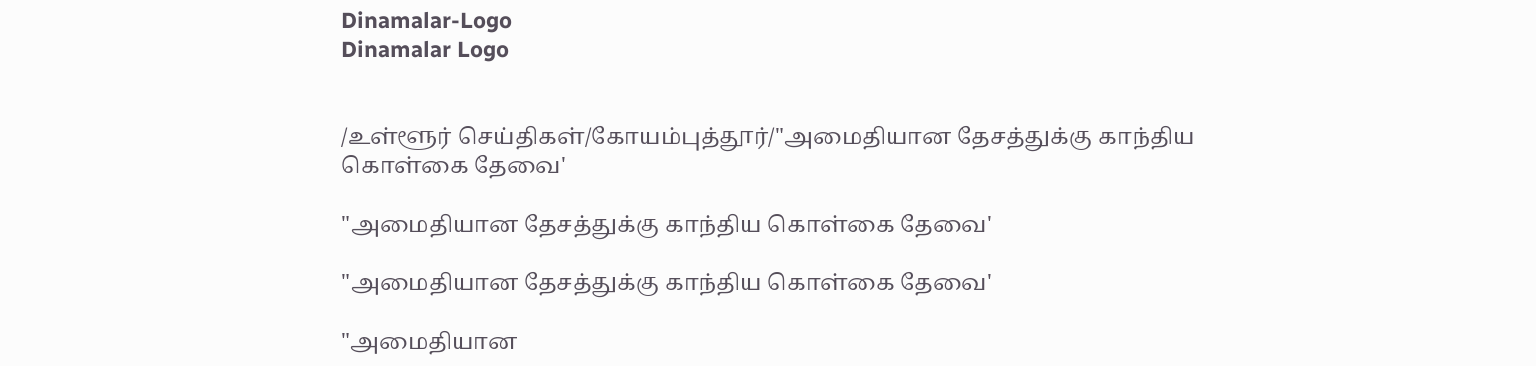Dinamalar-Logo
Dinamalar Logo


/உள்ளூர் செய்திகள்/கோயம்புத்தூர்/"அமைதியான தேசத்துக்கு காந்திய கொள்கை தேவை'

"அமைதியான தேசத்துக்கு காந்திய கொள்கை தேவை'

"அமைதியான தேசத்துக்கு காந்திய கொள்கை தேவை'

"அமைதியான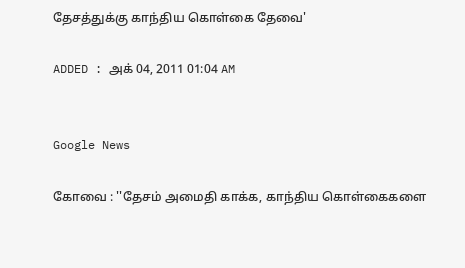தேசத்துக்கு காந்திய கொள்கை தேவை'

ADDED : அக் 04, 2011 01:04 AM


Google News

கோவை : ''தேசம் அமைதி காக்க, காந்திய கொள்கைகளை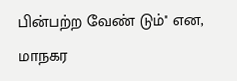பின்பற்ற வேண் டும்'' என, மாநகர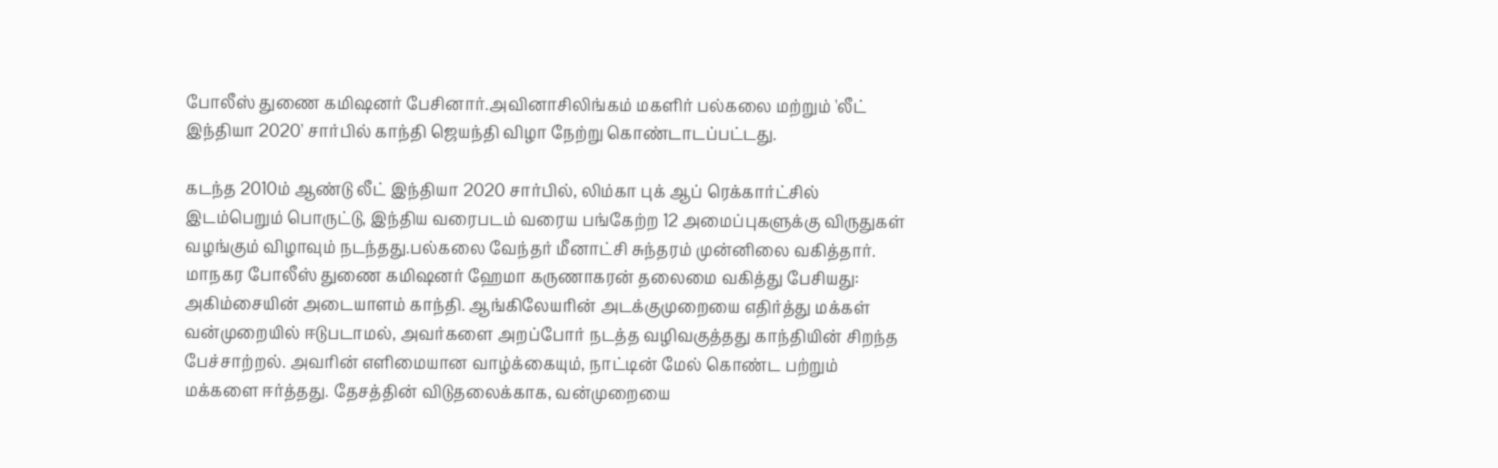போலீஸ் துணை கமிஷனர் பேசினார்.அவினாசிலிங்கம் மகளிர் பல்கலை மற்றும் 'லீட் இந்தியா 2020' சார்பில் காந்தி ஜெயந்தி விழா நேற்று கொண்டாடப்பட்டது.

கடந்த 2010ம் ஆண்டு லீட் இந்தியா 2020 சார்பில், லிம்கா புக் ஆப் ரெக்கார்ட்சில் இடம்பெறும் பொருட்டு, இந்திய வரைபடம் வரைய பங்கேற்ற 12 அமைப்புகளுக்கு விருதுகள் வழங்கும் விழாவும் நடந்தது.பல்கலை வேந்தர் மீனாட்சி சுந்தரம் முன்னிலை வகித்தார். மாநகர போலீஸ் துணை கமிஷனர் ஹேமா கருணாகரன் தலைமை வகித்து பேசியது: அகிம்சையின் அடையாளம் காந்தி. ஆங்கிலேயரின் அடக்குமுறையை எதிர்த்து மக்கள் வன்முறையில் ஈடுபடாமல், அவர்களை அறப்போர் நடத்த வழிவகுத்தது காந்தியின் சிறந்த பேச்சாற்றல். அவரின் எளிமையான வாழ்க்கையும், நாட்டின் மேல் கொண்ட பற்றும் மக்களை ஈர்த்தது. தேசத்தின் விடுதலைக்காக, வன்முறையை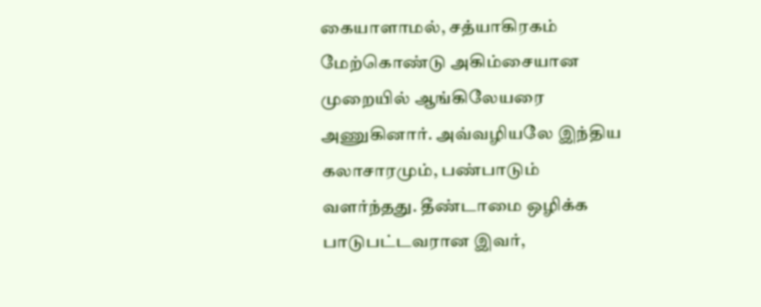கையாளாமல், சத்யாகிரகம் மேற்கொண்டு அகிம்சையான முறையில் ஆங்கிலேயரை அணுகினார். அவ்வழியலே இந்திய கலாசாரமும், பண்பாடும் வளர்ந்தது. தீண்டாமை ஒழிக்க பாடுபட்டவரான இவர்,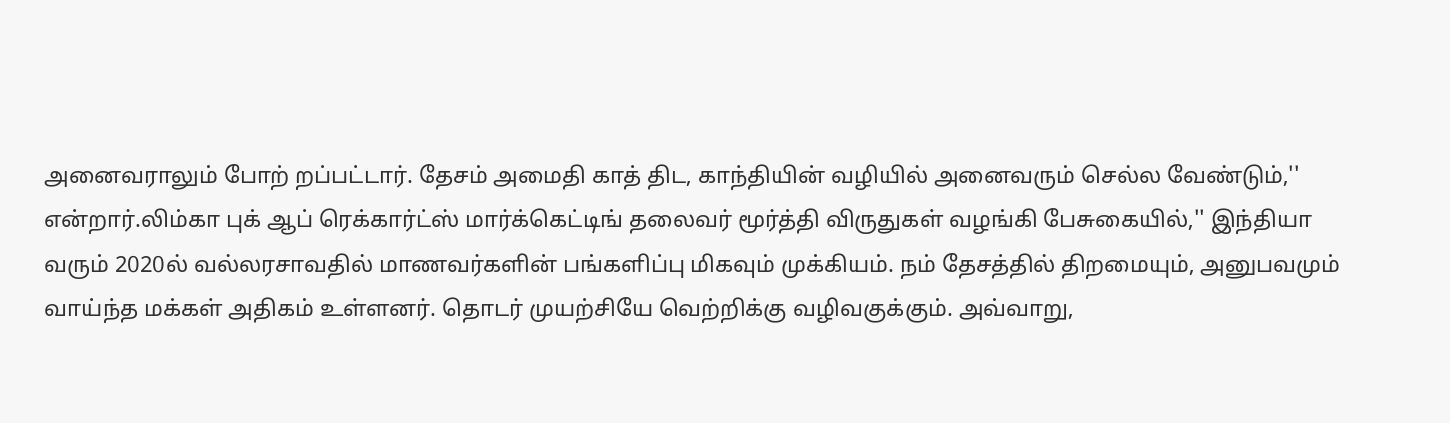அனைவராலும் போற் றப்பட்டார். தேசம் அமைதி காத் திட, காந்தியின் வழியில் அனைவரும் செல்ல வேண்டும்,'' என்றார்.லிம்கா புக் ஆப் ரெக்கார்ட்ஸ் மார்க்கெட்டிங் தலைவர் மூர்த்தி விருதுகள் வழங்கி பேசுகையில்,'' இந்தியா வரும் 2020ல் வல்லரசாவதில் மாணவர்களின் பங்களிப்பு மிகவும் முக்கியம். நம் தேசத்தில் திறமையும், அனுபவமும் வாய்ந்த மக்கள் அதிகம் உள்ளனர். தொடர் முயற்சியே வெற்றிக்கு வழிவகுக்கும். அவ்வாறு,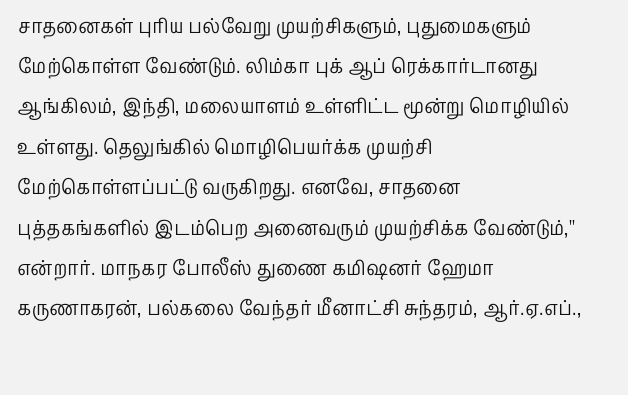சாதனைகள் புரிய பல்வேறு முயற்சிகளும், புதுமைகளும் மேற்கொள்ள வேண்டும். லிம்கா புக் ஆப் ரெக்கார்டானது ஆங்கிலம், இந்தி, மலையாளம் உள்ளிட்ட மூன்று மொழியில் உள்ளது. தெலுங்கில் மொழிபெயர்க்க முயற்சி மேற்கொள்ளப்பட்டு வருகிறது. எனவே, சாதனை புத்தகங்களில் இடம்பெற அனைவரும் முயற்சிக்க வேண்டும்,'' என்றார். மாநகர போலீஸ் துணை கமிஷனர் ஹேமா கருணாகரன், பல்கலை வேந்தர் மீனாட்சி சுந்தரம், ஆர்.ஏ.எப்.,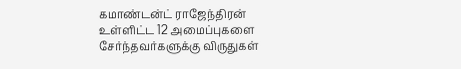கமாண்டன்ட் ராஜேந்திரன் உள்ளிட்ட 12 அமைப்புகளை சேர்ந்தவர்களுக்கு விருதுகள்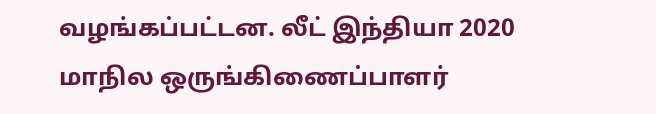வழங்கப்பட்டன. லீட் இந்தியா 2020 மாநில ஒருங்கிணைப்பாளர்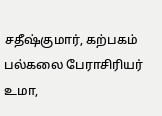சதீஷ்குமார், கற்பகம் பல்கலை பேராசிரியர் உமா,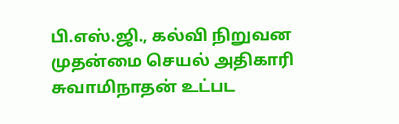பி.எஸ்.ஜி., கல்வி நிறுவன முதன்மை செயல் அதிகாரி சுவாமிநாதன் உட்பட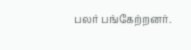பலர் பங்கேற்றனர்.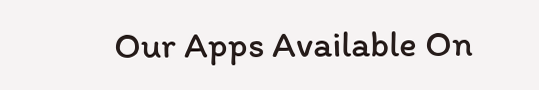Our Apps Available On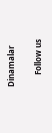Dinamalar

      Follow us